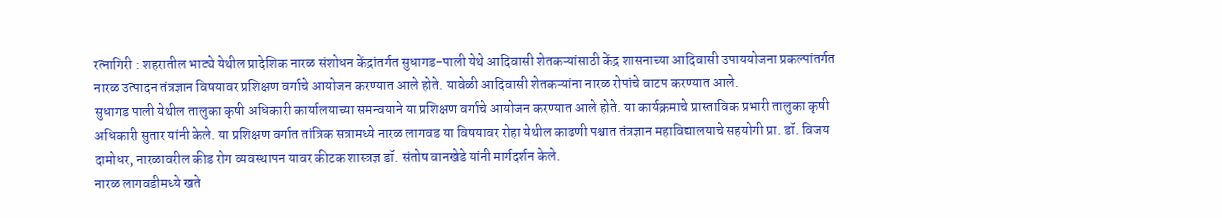रत्नागिरी : शहरातील भाट्ये येथील प्रादेशिक नारळ संशोधन केंद्रांतर्गत सुधागड-पाली येथे आदिवासी शेतकऱ्यांसाठी केंद्र शासनाच्या आदिवासी उपाययोजना प्रकल्पांतर्गत नारळ उत्पादन तंत्रज्ञान विषयावर प्रशिक्षण वर्गाचे आयोजन करण्यात आले होते. यावेळी आदिवासी शेतकऱ्यांना नारळ रोपांचे वाटप करण्यात आले.
सुधागड पाली येथील तालुका कृषी अधिकारी कार्यालयाच्या समन्वयाने या प्रशिक्षण वर्गाचे आयोजन करण्यात आले होते. या कार्यक्रमाचे प्रास्ताविक प्रभारी तालुका कृषी अधिकारी सुतार यांनी केले. या प्रशिक्षण वर्गात तांत्रिक सत्रामध्ये नारळ लागवड या विषयावर रोहा येथील काढणी पश्चात तंत्रज्ञान महाविद्यालयाचे सहयोगी प्रा. डॉ. विजय दामोधर, नारळावरील कीड रोग व्यवस्थापन यावर कीटक शास्त्रज्ञ डॉ. संतोष वानखेडे यांनी मार्गदर्शन केले.
नारळ लागवडीमध्ये खते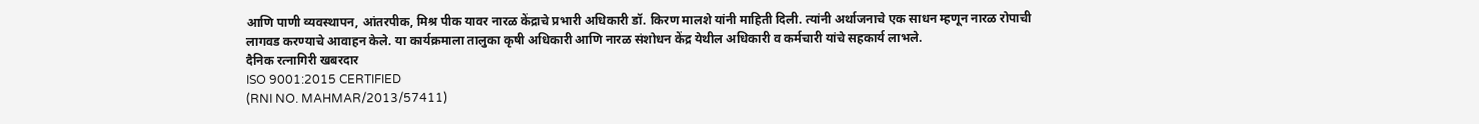आणि पाणी व्यवस्थापन, आंतरपीक, मिश्र पीक यावर नारळ केंद्राचे प्रभारी अधिकारी डॉ. किरण मालशे यांनी माहिती दिली. त्यांनी अर्थाजनाचे एक साधन म्हणून नारळ रोपाची लागवड करण्याचे आवाहन केले. या कार्यक्रमाला तालुका कृषी अधिकारी आणि नारळ संशोधन केंद्र येथील अधिकारी व कर्मचारी यांचे सहकार्य लाभले.
दैनिक रत्नागिरी खबरदार
ISO 9001:2015 CERTIFIED
(RNI NO. MAHMAR/2013/57411)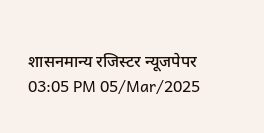शासनमान्य रजिस्टर न्यूजपेपर
03:05 PM 05/Mar/2025